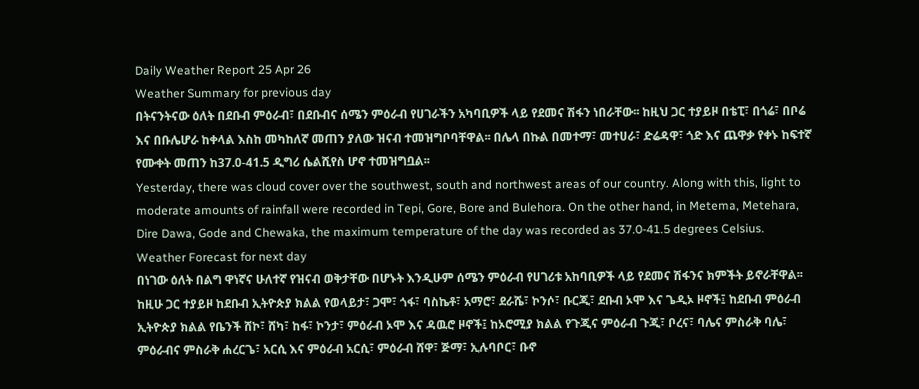Daily Weather Report 25 Apr 26
Weather Summary for previous day
በትናንትናው ዕለት በደቡብ ምዕራብ፣ በደቡብና ሰሜን ምዕራብ የሀገራችን አካባቢዎች ላይ የደመና ሽፋን ነበራቸው፡፡ ከዚህ ጋር ተያይዞ በቴፒ፣ በጎሬ፣ በቦሬ እና በቡሌሆራ ከቀላል እስከ መካከለኛ መጠን ያለው ዝናብ ተመዝግቦባቸዋል፡፡ በሌላ በኩል በመተማ፣ መተሀራ፣ ድሬዳዋ፣ ጎድ እና ጨዋቃ የቀኑ ከፍተኛ የሙቀት መጠን ከ37.0-41.5 ዲግሪ ሴልሺየስ ሆኖ ተመዝግቧል፡፡
Yesterday, there was cloud cover over the southwest, south and northwest areas of our country. Along with this, light to moderate amounts of rainfall were recorded in Tepi, Gore, Bore and Bulehora. On the other hand, in Metema, Metehara, Dire Dawa, Gode and Chewaka, the maximum temperature of the day was recorded as 37.0-41.5 degrees Celsius.
Weather Forecast for next day
በነገው ዕለት በልግ ዋነኛና ሁለተኛ የዝናብ ወቅታቸው በሆኑት እንዲሁም ሰሜን ምዕራብ የሀገሪቱ አከባቢዎች ላይ የደመና ሽፋንና ክምችት ይኖራቸዋል፡፡ ከዚሁ ጋር ተያይዞ ከደቡብ ኢትዮጵያ ክልል የወላይታ፣ ጋሞ፣ ጎፋ፣ ባስኬቶ፣ አማሮ፣ ደራሼ፣ ኮንሶ፣ ቡርጂ፣ ደቡብ ኦሞ እና ጌዲኦ ዞኖች፤ ከደቡብ ምዕራብ ኢትዮጵያ ክልል የቤንች ሸኮ፣ ሸካ፣ ከፋ፣ ኮንታ፣ ምዕራብ ኦሞ እና ዳዉሮ ዞኖች፤ ከኦሮሚያ ክልል የጉጂና ምዕራብ ጉጂ፣ ቦረና፣ ባሌና ምስራቅ ባሌ፣ ምዕራብና ምስራቅ ሐረርጌ፣ አርሲ እና ምዕራብ አርሲ፣ ምዕራብ ሸዋ፣ ጅማ፣ ኢሉባቦር፣ ቡኖ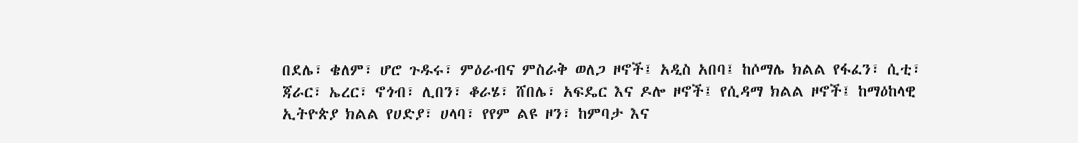በደሌ፣ ቄለም፣ ሆሮ ጉዱሩ፣ ምዕራብና ምስራቅ ወለጋ ዞኖች፤ አዲስ አበባ፤ ከሶማሌ ክልል የፋፈን፣ ሲቲ፣ ጃራር፣ ኤረር፣ ኖጎብ፣ ሊበን፣ ቆራሄ፣ ሸበሌ፣ አፍዴር እና ዶሎ ዞኖች፤ የሲዳማ ክልል ዞኖች፤ ከማዕከላዊ ኢትዮጵያ ክልል የሀድያ፣ ሀላባ፣ የየም ልዩ ዞን፣ ከምባታ እና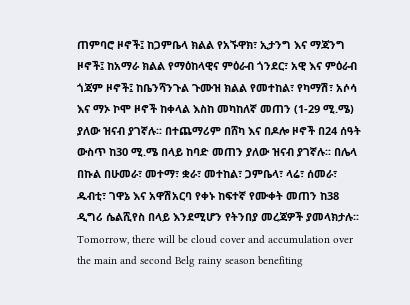ጠምባሮ ዞኖች፤ ከጋምቤላ ክልል የአኙዋክ፣ ኢታንግ እና ማጃንግ ዞኖች፤ ከአማራ ክልል የማዕከላዊና ምዕራብ ጎንደር፣ አዊ እና ምዕራብ ጎጃም ዞኖች፤ ከቤንሻንጉል ጉሙዝ ክልል የመተከል፣ የካማሽ፣ አሶሳ እና ማኦ ኮሞ ዞኖች ከቀላል እስከ መካከለኛ መጠን (1-29 ሚ.ሜ) ያለው ዝናብ ያገኛሉ፡፡ በተጨማሪም በሸካ እና በዶሎ ዞኖች በ24 ሰዓት ውስጥ ከ30 ሚ.ሜ በላይ ከባድ መጠን ያለው ዝናብ ያገኛሉ፡፡ በሌላ በኩል በሁመራ፣ መተማ፣ ቋራ፣ መተከል፣ ጋምቤላ፣ ላሬ፣ ሰመራ፣ ዱብቲ፣ ገዋኔ እና አዋሽአርባ የቀኑ ከፍተኛ የሙቀት መጠን ከ38 ዲግሪ ሴልሺየስ በላይ እንደሚሆን የትንበያ መረጃዎች ያመላክታሉ፡፡
Tomorrow, there will be cloud cover and accumulation over the main and second Belg rainy season benefiting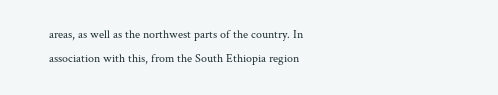areas, as well as the northwest parts of the country. In association with this, from the South Ethiopia region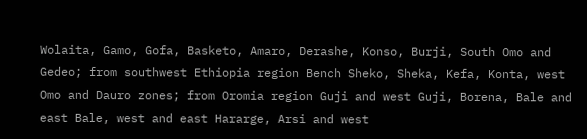Wolaita, Gamo, Gofa, Basketo, Amaro, Derashe, Konso, Burji, South Omo and Gedeo; from southwest Ethiopia region Bench Sheko, Sheka, Kefa, Konta, west Omo and Dauro zones; from Oromia region Guji and west Guji, Borena, Bale and east Bale, west and east Hararge, Arsi and west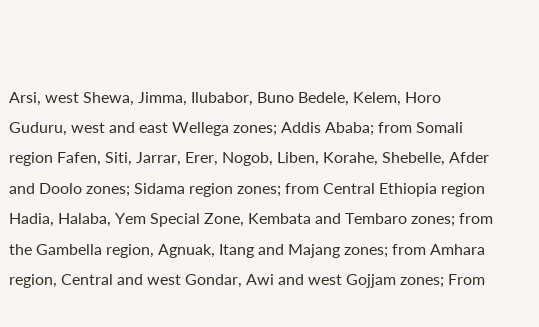Arsi, west Shewa, Jimma, Ilubabor, Buno Bedele, Kelem, Horo Guduru, west and east Wellega zones; Addis Ababa; from Somali region Fafen, Siti, Jarrar, Erer, Nogob, Liben, Korahe, Shebelle, Afder and Doolo zones; Sidama region zones; from Central Ethiopia region Hadia, Halaba, Yem Special Zone, Kembata and Tembaro zones; from the Gambella region, Agnuak, Itang and Majang zones; from Amhara region, Central and west Gondar, Awi and west Gojjam zones; From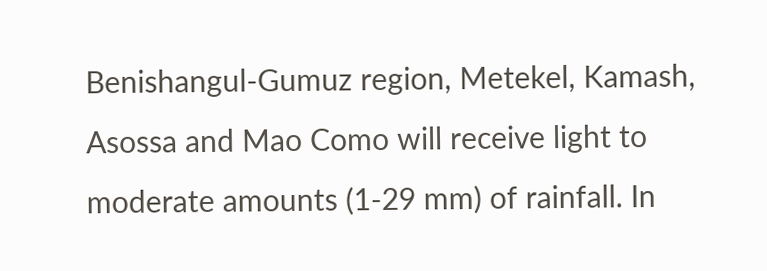Benishangul-Gumuz region, Metekel, Kamash, Asossa and Mao Como will receive light to moderate amounts (1-29 mm) of rainfall. In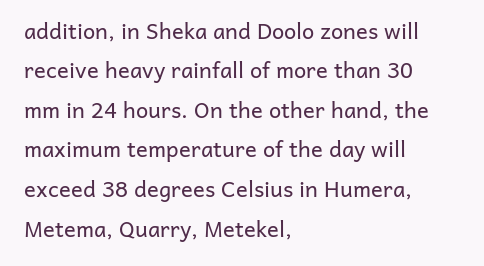addition, in Sheka and Doolo zones will receive heavy rainfall of more than 30 mm in 24 hours. On the other hand, the maximum temperature of the day will exceed 38 degrees Celsius in Humera, Metema, Quarry, Metekel,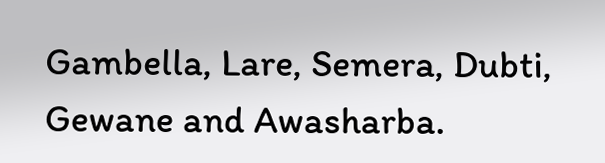Gambella, Lare, Semera, Dubti, Gewane and Awasharba.